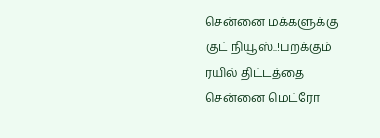சென்னை மக்களுக்கு குட் நியூஸ்..!பறக்கும் ரயில் திட்டத்தை சென்னை மெட்ரோ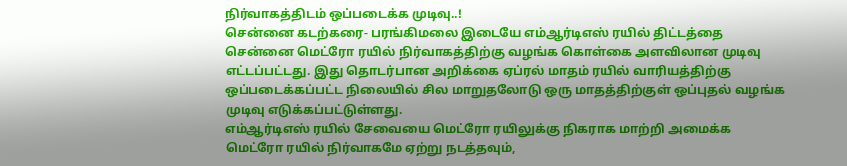நிர்வாகத்திடம் ஒப்படைக்க முடிவு..!
சென்னை கடற்கரை- பரங்கிமலை இடையே எம்ஆர்டிஎஸ் ரயில் திட்டத்தை சென்னை மெட்ரோ ரயில் நிர்வாகத்திற்கு வழங்க கொள்கை அளவிலான முடிவு எட்டப்பட்டது. இது தொடர்பான அறிக்கை ஏப்ரல் மாதம் ரயில் வாரியத்திற்கு ஒப்படைக்கப்பட்ட நிலையில் சில மாறுதலோடு ஒரு மாதத்திற்குள் ஒப்புதல் வழங்க முடிவு எடுக்கப்பட்டுள்ளது.
எம்ஆர்டிஎஸ் ரயில் சேவையை மெட்ரோ ரயிலுக்கு நிகராக மாற்றி அமைக்க மெட்ரோ ரயில் நிர்வாகமே ஏற்று நடத்தவும்,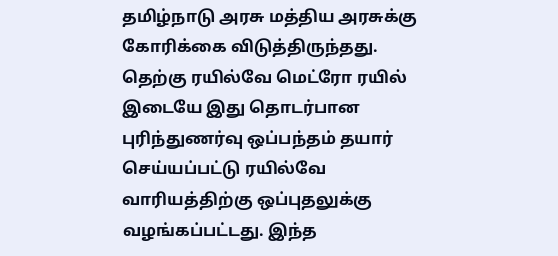தமிழ்நாடு அரசு மத்திய அரசுக்கு கோரிக்கை விடுத்திருந்தது. தெற்கு ரயில்வே மெட்ரோ ரயில் இடையே இது தொடர்பான புரிந்துணர்வு ஒப்பந்தம் தயார் செய்யப்பட்டு ரயில்வே வாரியத்திற்கு ஒப்புதலுக்கு வழங்கப்பட்டது. இந்த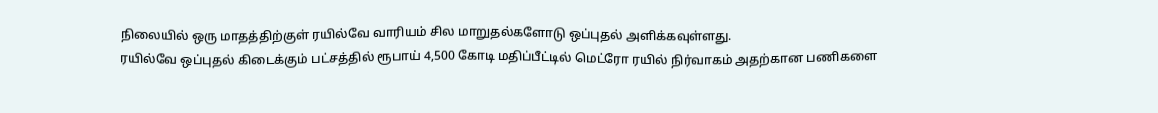நிலையில் ஒரு மாதத்திற்குள் ரயில்வே வாரியம் சில மாறுதல்களோடு ஒப்புதல் அளிக்கவுள்ளது.
ரயில்வே ஒப்புதல் கிடைக்கும் பட்சத்தில் ரூபாய் 4,500 கோடி மதிப்பீட்டில் மெட்ரோ ரயில் நிர்வாகம் அதற்கான பணிகளை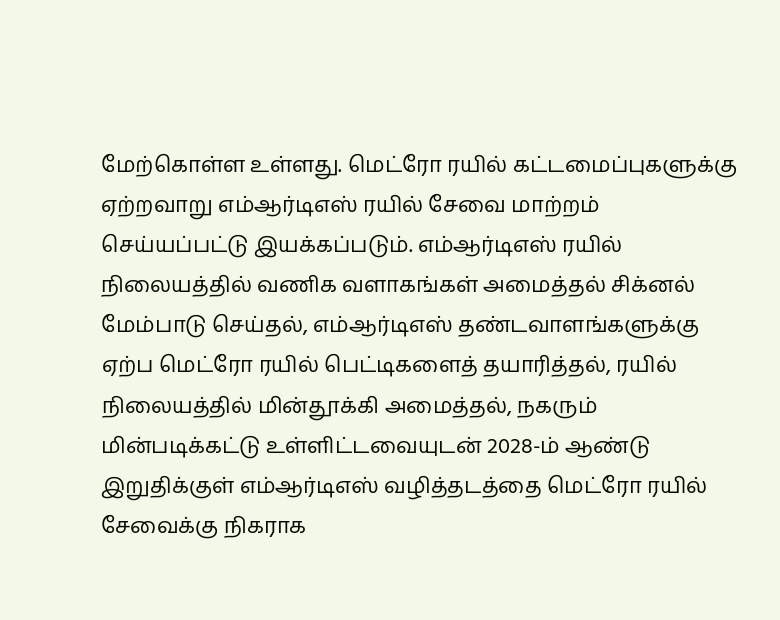மேற்கொள்ள உள்ளது. மெட்ரோ ரயில் கட்டமைப்புகளுக்கு ஏற்றவாறு எம்ஆர்டிஎஸ் ரயில் சேவை மாற்றம் செய்யப்பட்டு இயக்கப்படும். எம்ஆர்டிஎஸ் ரயில் நிலையத்தில் வணிக வளாகங்கள் அமைத்தல் சிக்னல் மேம்பாடு செய்தல், எம்ஆர்டிஎஸ் தண்டவாளங்களுக்கு ஏற்ப மெட்ரோ ரயில் பெட்டிகளைத் தயாரித்தல், ரயில் நிலையத்தில் மின்தூக்கி அமைத்தல், நகரும் மின்படிக்கட்டு உள்ளிட்டவையுடன் 2028-ம் ஆண்டு இறுதிக்குள் எம்ஆர்டிஎஸ் வழித்தடத்தை மெட்ரோ ரயில் சேவைக்கு நிகராக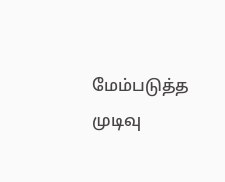மேம்படுத்த முடிவு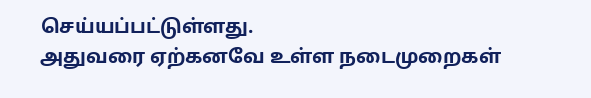செய்யப்பட்டுள்ளது.
அதுவரை ஏற்கனவே உள்ள நடைமுறைகள்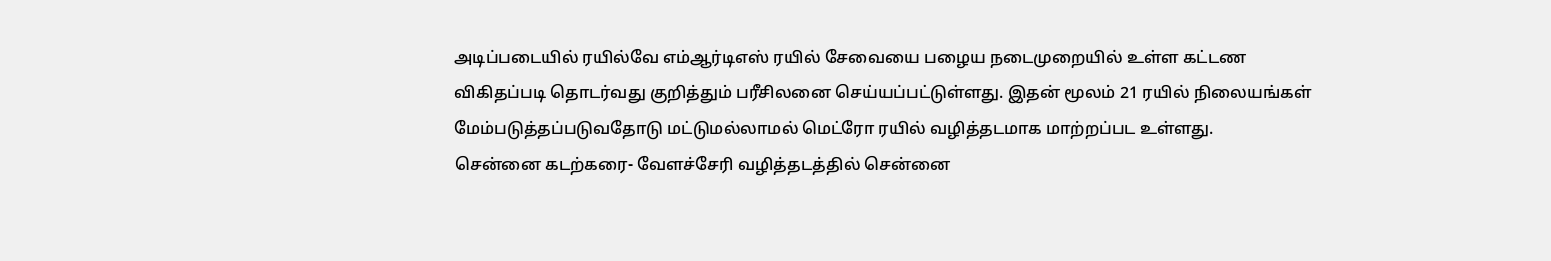அடிப்படையில் ரயில்வே எம்ஆர்டிஎஸ் ரயில் சேவையை பழைய நடைமுறையில் உள்ள கட்டண விகிதப்படி தொடர்வது குறித்தும் பரீசிலனை செய்யப்பட்டுள்ளது. இதன் மூலம் 21 ரயில் நிலையங்கள் மேம்படுத்தப்படுவதோடு மட்டுமல்லாமல் மெட்ரோ ரயில் வழித்தடமாக மாற்றப்பட உள்ளது.
சென்னை கடற்கரை- வேளச்சேரி வழித்தடத்தில் சென்னை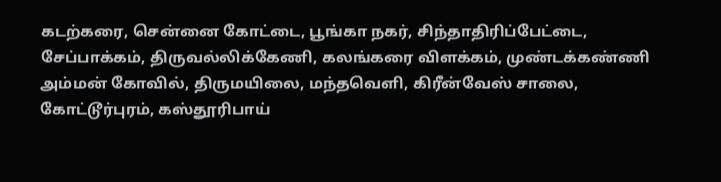கடற்கரை, சென்னை கோட்டை, பூங்கா நகர், சிந்தாதிரிப்பேட்டை, சேப்பாக்கம், திருவல்லிக்கேணி, கலங்கரை விளக்கம், முண்டக்கண்ணி அம்மன் கோவில், திருமயிலை, மந்தவெளி, கிரீன்வேஸ் சாலை, கோட்டூர்புரம், கஸ்தூரிபாய்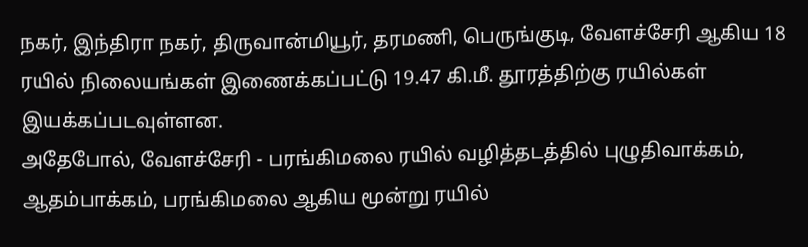நகர், இந்திரா நகர், திருவான்மியூர், தரமணி, பெருங்குடி, வேளச்சேரி ஆகிய 18 ரயில் நிலையங்கள் இணைக்கப்பட்டு 19.47 கி.மீ. தூரத்திற்கு ரயில்கள் இயக்கப்படவுள்ளன.
அதேபோல், வேளச்சேரி - பரங்கிமலை ரயில் வழித்தடத்தில் புழுதிவாக்கம், ஆதம்பாக்கம், பரங்கிமலை ஆகிய மூன்று ரயில்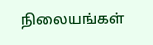நிலையங்கள்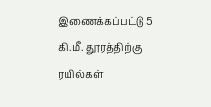இணைக்கப்பட்டு 5 கி.மீ. தூரத்திற்கு ரயில்கள்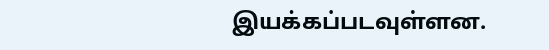இயக்கப்படவுள்ளன.